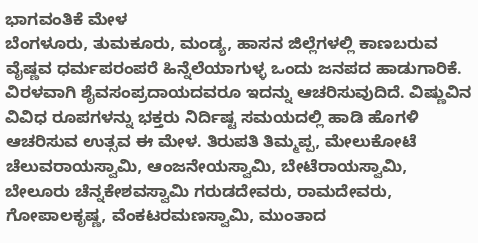ಭಾಗವಂತಿಕೆ ಮೇಳ
ಬೆಂಗಳೂರು, ತುಮಕೂರು, ಮಂಡ್ಯ, ಹಾಸನ ಜಿಲ್ಲೆಗಳಲ್ಲಿ ಕಾಣಬರುವ ವೈಷ್ಣವ ಧರ್ಮಪರಂಪರೆ ಹಿನ್ನೆಲೆಯಾಗುಳ್ಳ ಒಂದು ಜನಪದ ಹಾಡುಗಾರಿಕೆ. ವಿರಳವಾಗಿ ಶೈವಸಂಪ್ರದಾಯದವರೂ ಇದನ್ನು ಆಚರಿಸುವುದಿದೆ. ವಿಷ್ಣುವಿನ ವಿವಿಧ ರೂಪಗಳನ್ನು ಭಕ್ತರು ನಿರ್ದಿಷ್ಟ ಸಮಯದಲ್ಲಿ ಹಾಡಿ ಹೊಗಳಿ ಆಚರಿಸುವ ಉತ್ಸವ ಈ ಮೇಳ. ತಿರುಪತಿ ತಿಮ್ಮಪ್ಪ, ಮೇಲುಕೋಟೆ ಚೆಲುವರಾಯಸ್ವಾಮಿ, ಆಂಜನೇಯಸ್ವಾಮಿ, ಬೇಟೆರಾಯಸ್ವಾಮಿ, ಬೇಲೂರು ಚೆನ್ನಕೇಶವಸ್ವಾಮಿ ಗರುಡದೇವರು, ರಾಮದೇವರು, ಗೋಪಾಲಕೃಷ್ಣ, ವೆಂಕಟರಮಣಸ್ವಾಮಿ, ಮುಂತಾದ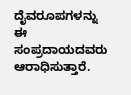ದೈವರೂಪಗಳನ್ನು ಈ ಸಂಪ್ರದಾಯದವರು ಆರಾಧಿಸುತ್ತಾರೆ.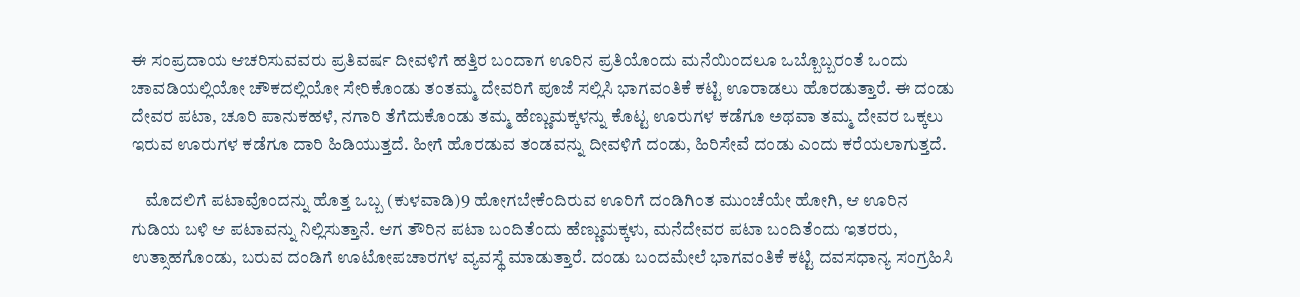ಈ ಸಂಪ್ರದಾಯ ಆಚರಿಸುವವರು ಪ್ರತಿವರ್ಷ ದೀವಳಿಗೆ ಹತ್ತಿರ ಬಂದಾಗ ಊರಿನ ಪ್ರತಿಯೊಂದು ಮನೆಯಿಂದಲೂ ಒಬ್ಬೊಬ್ಬರಂತೆ ಒಂದು ಚಾವಡಿಯಲ್ಲಿಯೋ ಚೌಕದಲ್ಲಿಯೋ ಸೇರಿಕೊಂಡು ತಂತಮ್ಮ ದೇವರಿಗೆ ಪೂಜೆ ಸಲ್ಲಿಸಿ ಭಾಗವಂತಿಕೆ ಕಟ್ಟಿ ಊರಾಡಲು ಹೊರಡುತ್ತಾರೆ. ಈ ದಂಡು ದೇವರ ಪಟಾ, ಚೂರಿ ಪಾನುಕಹಳೆ, ನಗಾರಿ ತೆಗೆದುಕೊಂಡು ತಮ್ಮ ಹೆಣ್ಣುಮಕ್ಕಳನ್ನು ಕೊಟ್ಟ ಊರುಗಳ ಕಡೆಗೂ ಅಥವಾ ತಮ್ಮ ದೇವರ ಒಕ್ಕಲು ಇರುವ ಊರುಗಳ ಕಡೆಗೂ ದಾರಿ ಹಿಡಿಯುತ್ತದೆ. ಹೀಗೆ ಹೊರಡುವ ತಂಡವನ್ನು ದೀವಳಿಗೆ ದಂಡು, ಹಿರಿಸೇವೆ ದಂಡು ಎಂದು ಕರೆಯಲಾಗುತ್ತದೆ.

    ಮೊದಲಿಗೆ ಪಟಾವೊಂದನ್ನು ಹೊತ್ತ ಒಬ್ಬ (ಕುಳವಾಡಿ)9 ಹೋಗಬೇಕೆಂದಿರುವ ಊರಿಗೆ ದಂಡಿಗಿಂತ ಮುಂಚೆಯೇ ಹೋಗಿ, ಆ ಊರಿನ ಗುಡಿಯ ಬಳಿ ಆ ಪಟಾವನ್ನು ನಿಲ್ಲಿಸುತ್ತಾನೆ. ಆಗ ತೌರಿನ ಪಟಾ ಬಂದಿತೆಂದು ಹೆಣ್ಣುಮಕ್ಕಳು, ಮನೆದೇವರ ಪಟಾ ಬಂದಿತೆಂದು ಇತರರು, ಉತ್ಸಾಹಗೊಂಡು, ಬರುವ ದಂಡಿಗೆ ಊಟೋಪಚಾರಗಳ ವ್ಯವಸ್ಥೆ ಮಾಡುತ್ತಾರೆ. ದಂಡು ಬಂದಮೇಲೆ ಭಾಗವಂತಿಕೆ ಕಟ್ಟಿ ದವಸಧಾನ್ಯ ಸಂಗ್ರಹಿಸಿ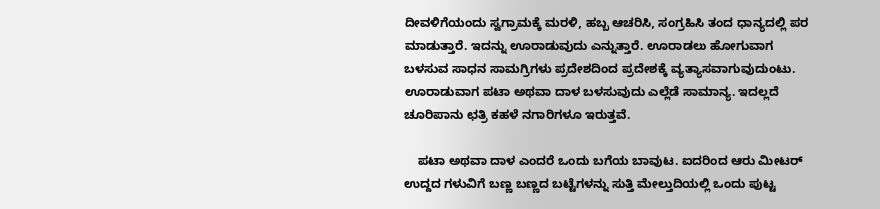ದೀವಳಿಗೆಯಂದು ಸ್ವಗ್ರಾಮಕ್ಕೆ ಮರಳಿ, ಹಬ್ಬ ಆಚರಿಸಿ, ಸಂಗ್ರಹಿಸಿ ತಂದ ಧಾನ್ಯದಲ್ಲಿ ಪರ ಮಾಡುತ್ತಾರೆ. ಇದನ್ನು ಊರಾಡುವುದು ಎನ್ನುತ್ತಾರೆ. ಊರಾಡಲು ಹೋಗುವಾಗ ಬಳಸುವ ಸಾಧನ ಸಾಮಗ್ರಿಗಳು ಪ್ರದೇಶದಿಂದ ಪ್ರದೇಶಕ್ಕೆ ವ್ಯತ್ಯಾಸವಾಗುವುದುಂಟು. ಊರಾಡುವಾಗ ಪಟಾ ಅಥವಾ ದಾಳ ಬಳಸುವುದು ಎಲ್ಲೆಡೆ ಸಾಮಾನ್ಯ. ಇದಲ್ಲದೆ ಚೂರಿಪಾನು ಛತ್ರಿ ಕಹಳೆ ನಗಾರಿಗಳೂ ಇರುತ್ತವೆ.

    ಪಟಾ ಅಥವಾ ದಾಳ ಎಂದರೆ ಒಂದು ಬಗೆಯ ಬಾವುಟ. ಐದರಿಂದ ಆರು ಮೀಟರ್ ಉದ್ದದ ಗಳುವಿಗೆ ಬಣ್ಣ ಬಣ್ಣದ ಬಟ್ಟೆಗಳನ್ನು ಸುತ್ತಿ ಮೇಲ್ತುದಿಯಲ್ಲಿ ಒಂದು ಪುಟ್ಟ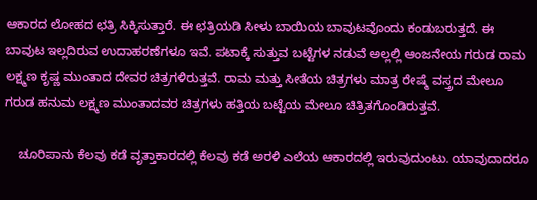ಆಕಾರದ ಲೋಹದ ಛತ್ರಿ ಸಿಕ್ಕಿಸುತ್ತಾರೆ. ಈ ಛತ್ರಿಯಡಿ ಸೀಳು ಬಾಯಿಯ ಬಾವುಟವೊಂದು ಕಂಡುಬರುತ್ತದೆ. ಈ ಬಾವುಟ ಇಲ್ಲದಿರುವ ಉದಾಹರಣೆಗಳೂ ಇವೆ. ಪಟಾಕ್ಕೆ ಸುತ್ತುವ ಬಟ್ಟೆಗಳ ನಡುವೆ ಅಲ್ಲಲ್ಲಿ ಆಂಜನೇಯ ಗರುಡ ರಾಮ ಲಕ್ಷ್ಮಣ ಕೃಷ್ಣ ಮುಂತಾದ ದೇವರ ಚಿತ್ರಗಳಿರುತ್ತವೆ. ರಾಮ ಮತ್ತು ಸೀತೆಯ ಚಿತ್ರಗಳು ಮಾತ್ರ ರೇಷ್ಮೆ ವಸ್ತ್ರದ ಮೇಲೂ ಗರುಡ ಹನುಮ ಲಕ್ಷ್ಮಣ ಮುಂತಾದವರ ಚಿತ್ರಗಳು ಹತ್ತಿಯ ಬಟ್ಟೆಯ ಮೇಲೂ ಚಿತ್ರಿತಗೊಂಡಿರುತ್ತವೆ.

    ಚೂರಿಪಾನು ಕೆಲವು ಕಡೆ ವೃತ್ತಾಕಾರದಲ್ಲಿ ಕೆಲವು ಕಡೆ ಅರಳಿ ಎಲೆಯ ಆಕಾರದಲ್ಲಿ ಇರುವುದುಂಟು. ಯಾವುದಾದರೂ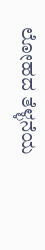ಲೋಹದ ತೆಳ್ಳನೆಯ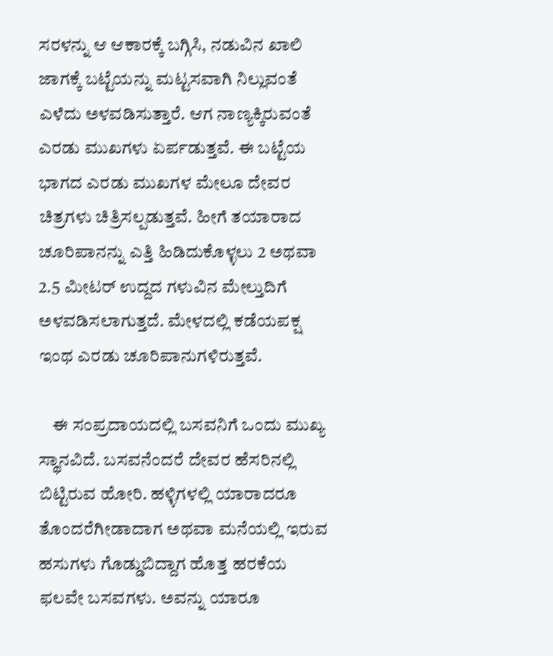ಸರಳನ್ನು ಆ ಆಕಾರಕ್ಕೆ ಬಗ್ಗಿಸಿ, ನಡುವಿನ ಖಾಲಿ ಜಾಗಕ್ಕೆ ಬಟ್ಟೆಯನ್ನು ಮಟ್ಟಸವಾಗಿ ನಿಲ್ಲುವಂತೆ ಎಳೆದು ಅಳವಡಿಸುತ್ತಾರೆ. ಆಗ ನಾಣ್ಯಕ್ಕಿರುವಂತೆ ಎರಡು ಮುಖಗಳು ಏರ್ಪಡುತ್ತವೆ. ಈ ಬಟ್ಟೆಯ ಭಾಗದ ಎರಡು ಮುಖಗಳ ಮೇಲೂ ದೇವರ ಚಿತ್ರಗಳು ಚಿತ್ರಿಸಲ್ಪಡುತ್ತವೆ. ಹೀಗೆ ತಯಾರಾದ ಚೂರಿಪಾನನ್ನು ಎತ್ತಿ ಹಿಡಿದುಕೊಳ್ಳಲು 2 ಅಥವಾ 2.5 ಮೀಟರ್ ಉದ್ದದ ಗಳುವಿನ ಮೇಲ್ತುದಿಗೆ ಅಳವಡಿಸಲಾಗುತ್ತದೆ. ಮೇಳದಲ್ಲಿ ಕಡೆಯಪಕ್ಷ ಇಂಥ ಎರಡು ಚೂರಿಪಾನುಗಳಿರುತ್ತವೆ.

    ಈ ಸಂಪ್ರದಾಯದಲ್ಲಿ ಬಸವನಿಗೆ ಒಂದು ಮುಖ್ಯ ಸ್ಥಾನವಿದೆ. ಬಸವನೆಂದರೆ ದೇವರ ಹೆಸರಿನಲ್ಲಿ ಬಿಟ್ಟಿರುವ ಹೋರಿ. ಹಳ್ಳಿಗಳಲ್ಲಿ ಯಾರಾದರೂ ತೊಂದರೆಗೀಡಾದಾಗ ಅಥವಾ ಮನೆಯಲ್ಲಿ ಇರುವ ಹಸುಗಳು ಗೊಡ್ಡುಬಿದ್ದಾಗ ಹೊತ್ತ ಹರಕೆಯ ಫಲವೇ ಬಸವಗಳು. ಅವನ್ನು ಯಾರೂ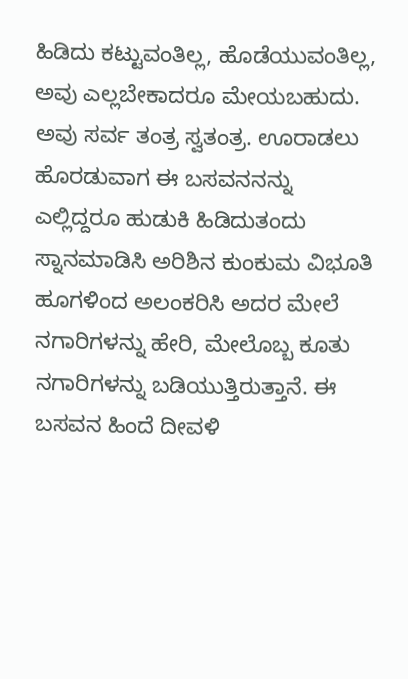ಹಿಡಿದು ಕಟ್ಟುವಂತಿಲ್ಲ, ಹೊಡೆಯುವಂತಿಲ್ಲ, ಅವು ಎಲ್ಲಬೇಕಾದರೂ ಮೇಯಬಹುದು. ಅವು ಸರ್ವ ತಂತ್ರ ಸ್ವತಂತ್ರ. ಊರಾಡಲು ಹೊರಡುವಾಗ ಈ ಬಸವನನನ್ನು ಎಲ್ಲಿದ್ದರೂ ಹುಡುಕಿ ಹಿಡಿದುತಂದು ಸ್ನಾನಮಾಡಿಸಿ ಅರಿಶಿನ ಕುಂಕುಮ ವಿಭೂತಿ ಹೂಗಳಿಂದ ಅಲಂಕರಿಸಿ ಅದರ ಮೇಲೆ ನಗಾರಿಗಳನ್ನು ಹೇರಿ, ಮೇಲೊಬ್ಬ ಕೂತು ನಗಾರಿಗಳನ್ನು ಬಡಿಯುತ್ತಿರುತ್ತಾನೆ. ಈ ಬಸವನ ಹಿಂದೆ ದೀವಳಿ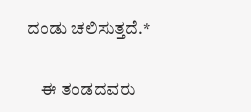ದಂಡು ಚಲಿಸುತ್ತದೆ.*

    ಈ ತಂಡದವರು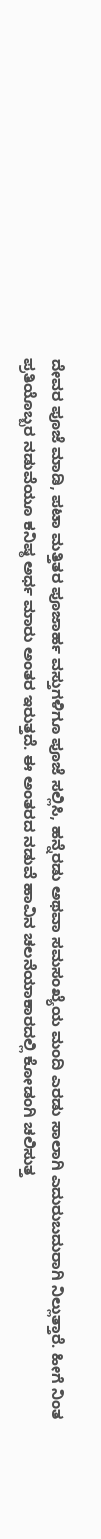ದೇವರ ಪೂಜೆ ಮಾಡಿ, ಪಟಾ ಮತ್ತಿತರ ಪೂಜಾರ್ಹ ವಸ್ತುಗಳಿಗೂ ಪೂಜೆ ಸಲ್ಲಿಸಿ, ಹನ್ನೆರಡು ಅಥವಾ ಸಮಸಂಖ್ಯೆಯ ಮಂದಿ ಎರಡು ಸಾಲಾಗಿ ಎದುರುಬದುರಾಗಿ ನಿಲ್ಲುತ್ತಾರೆ. ಹೀಗೆ ನಿಂತ ಪ್ರತಿಯೊಬ್ಬರ ನಡುವೆಯೂ ಕನಿಷ್ಠ ಅರ್ಧ ಮಾರು ಅಂತರ ಇರುತ್ತದೆ. ಈ ಅಂತರದ ನಡುವೆ ಹಾವಿನ ಚಲನೆಯಾಕಾರದಲ್ಲಿ ಕೋಡಂಗಿ ಚಲಿಸುತ್ತ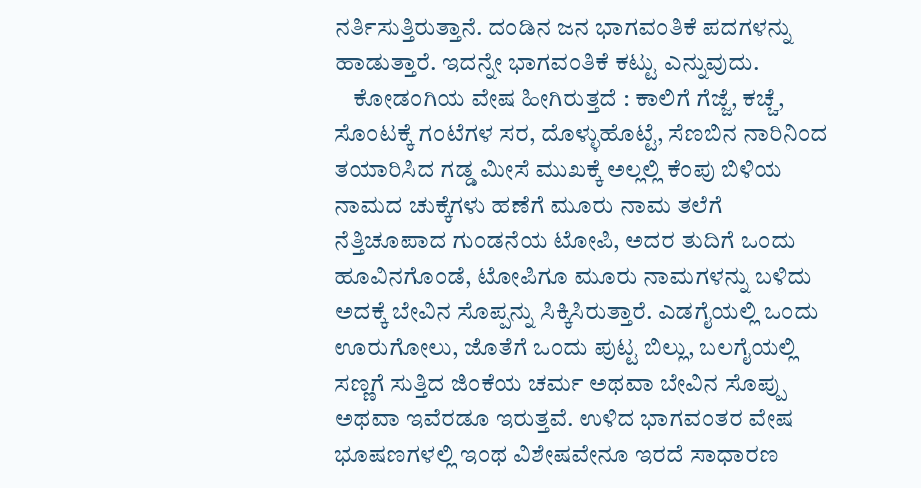ನರ್ತಿಸುತ್ತಿರುತ್ತಾನೆ. ದಂಡಿನ ಜನ ಭಾಗವಂತಿಕೆ ಪದಗಳನ್ನು ಹಾಡುತ್ತಾರೆ. ಇದನ್ನೇ ಭಾಗವಂತಿಕೆ ಕಟ್ಟು ಎನ್ನುವುದು.
    ಕೋಡಂಗಿಯ ವೇಷ ಹೀಗಿರುತ್ತದೆ : ಕಾಲಿಗೆ ಗೆಜ್ಜೆ, ಕಚ್ಚೆ, ಸೊಂಟಕ್ಕೆ ಗಂಟೆಗಳ ಸರ, ದೊಳ್ಳುಹೊಟ್ಟೆ, ಸೆಣಬಿನ ನಾರಿನಿಂದ ತಯಾರಿಸಿದ ಗಡ್ಡ ಮೀಸೆ ಮುಖಕ್ಕೆ ಅಲ್ಲಲ್ಲಿ ಕೆಂಪು ಬಿಳಿಯ ನಾಮದ ಚುಕ್ಕೆಗಳು ಹಣೆಗೆ ಮೂರು ನಾಮ ತಲೆಗೆ ನೆತ್ತಿಚೂಪಾದ ಗುಂಡನೆಯ ಟೋಪಿ, ಅದರ ತುದಿಗೆ ಒಂದು ಹೂವಿನಗೊಂಡೆ, ಟೋಪಿಗೂ ಮೂರು ನಾಮಗಳನ್ನು ಬಳಿದು ಅದಕ್ಕೆ ಬೇವಿನ ಸೊಪ್ಪನ್ನು ಸಿಕ್ಕಿಸಿರುತ್ತಾರೆ. ಎಡಗೈಯಲ್ಲಿ ಒಂದು ಊರುಗೋಲು, ಜೊತೆಗೆ ಒಂದು ಪುಟ್ಟ ಬಿಲ್ಲು, ಬಲಗೈಯಲ್ಲಿ ಸಣ್ಣಗೆ ಸುತ್ತಿದ ಜಿಂಕೆಯ ಚರ್ಮ ಅಥವಾ ಬೇವಿನ ಸೊಪ್ಪು ಅಥವಾ ಇವೆರಡೂ ಇರುತ್ತವೆ. ಉಳಿದ ಭಾಗವಂತರ ವೇಷ ಭೂಷಣಗಳಲ್ಲಿ ಇಂಥ ವಿಶೇಷವೇನೂ ಇರದೆ ಸಾಧಾರಣ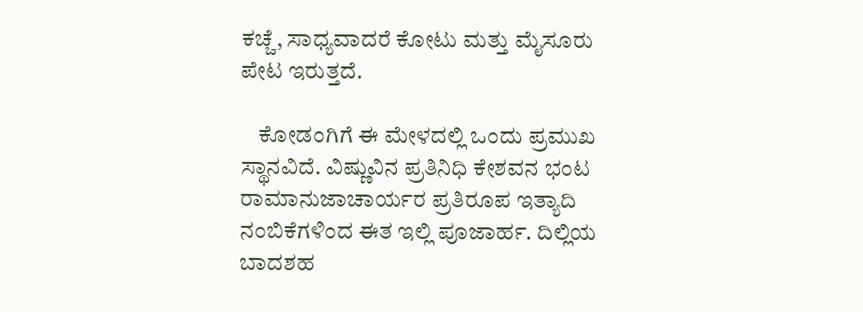ಕಚ್ಚೆ, ಸಾಧ್ಯವಾದರೆ ಕೋಟು ಮತ್ತು ಮೈಸೂರು ಪೇಟ ಇರುತ್ತದೆ.

    ಕೋಡಂಗಿಗೆ ಈ ಮೇಳದಲ್ಲಿ ಒಂದು ಪ್ರಮುಖ ಸ್ಥಾನವಿದೆ. ವಿಷ್ಣುವಿನ ಪ್ರತಿನಿಧಿ ಕೇಶವನ ಭಂಟ ರಾಮಾನುಜಾಚಾರ್ಯರ ಪ್ರತಿರೂಪ ಇತ್ಯಾದಿ ನಂಬಿಕೆಗಳಿಂದ ಈತ ಇಲ್ಲಿ ಪೂಜಾರ್ಹ. ದಿಲ್ಲಿಯ ಬಾದಶಹ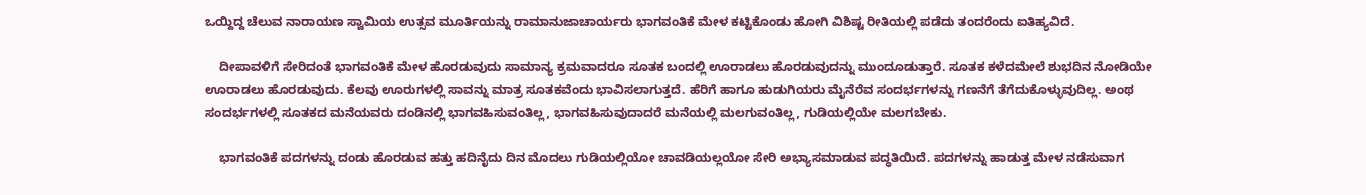ಒಯ್ದಿದ್ದ ಚೆಲುವ ನಾರಾಯಣ ಸ್ವಾಮಿಯ ಉತ್ಸವ ಮೂರ್ತಿಯನ್ನು ರಾಮಾನುಜಾಚಾರ್ಯರು ಭಾಗವಂತಿಕೆ ಮೇಳ ಕಟ್ಟಿಕೊಂಡು ಹೋಗಿ ವಿಶಿಷ್ಟ ರೀತಿಯಲ್ಲಿ ಪಡೆದು ತಂದರೆಂದು ಐತಿಹ್ಯವಿದೆ.

    ದೀಪಾವಳಿಗೆ ಸೇರಿದಂತೆ ಭಾಗವಂತಿಕೆ ಮೇಳ ಹೊರಡುವುದು ಸಾಮಾನ್ಯ ಕ್ರಮವಾದರೂ ಸೂತಕ ಬಂದಲ್ಲಿ ಊರಾಡಲು ಹೊರಡುವುದನ್ನು ಮುಂದೂಡುತ್ತಾರೆ. ಸೂತಕ ಕಳೆದಮೇಲೆ ಶುಭದಿನ ನೋಡಿಯೇ ಊರಾಡಲು ಹೊರಡುವುದು. ಕೆಲವು ಊರುಗಳಲ್ಲಿ ಸಾವನ್ನು ಮಾತ್ರ ಸೂತಕವೆಂದು ಭಾವಿಸಲಾಗುತ್ತದೆ. ಹೆರಿಗೆ ಹಾಗೂ ಹುಡುಗಿಯರು ಮೈನೆರೆವ ಸಂದರ್ಭಗಳನ್ನು ಗಣನೆಗೆ ತೆಗೆದುಕೊಳ್ಳುವುದಿಲ್ಲ. ಅಂಥ ಸಂದರ್ಭಗಳಲ್ಲಿ ಸೂತಕದ ಮನೆಯವರು ದಂಡಿನಲ್ಲಿ ಭಾಗವಹಿಸುವಂತಿಲ್ಲ, ಭಾಗವಹಿಸುವುದಾದರೆ ಮನೆಯಲ್ಲಿ ಮಲಗುವಂತಿಲ್ಲ, ಗುಡಿಯಲ್ಲಿಯೇ ಮಲಗಬೇಕು.

    ಭಾಗವಂತಿಕೆ ಪದಗಳನ್ನು ದಂಡು ಹೊರಡುವ ಹತ್ತು ಹದಿನೈದು ದಿನ ಮೊದಲು ಗುಡಿಯಲ್ಲಿಯೋ ಚಾವಡಿಯಲ್ಲಯೋ ಸೇರಿ ಅಭ್ಯಾಸಮಾಡುವ ಪದ್ಧತಿಯಿದೆ. ಪದಗಳನ್ನು ಹಾಡುತ್ತ ಮೇಳ ನಡೆಸುವಾಗ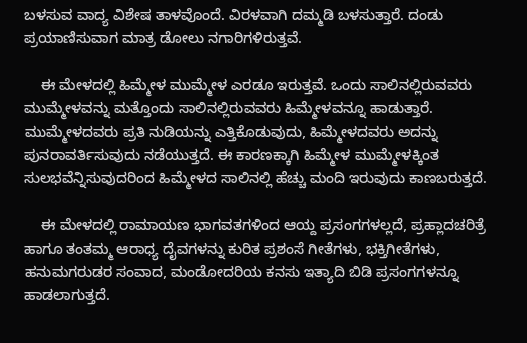ಬಳಸುವ ವಾದ್ಯ ವಿಶೇಷ ತಾಳವೊಂದೆ. ವಿರಳವಾಗಿ ದಮ್ಮಡಿ ಬಳಸುತ್ತಾರೆ. ದಂಡು ಪ್ರಯಾಣಿಸುವಾಗ ಮಾತ್ರ ಡೋಲು ನಗಾರಿಗಳಿರುತ್ತವೆ.

    ಈ ಮೇಳದಲ್ಲಿ ಹಿಮ್ಮೇಳ ಮುಮ್ಮೇಳ ಎರಡೂ ಇರುತ್ತವೆ. ಒಂದು ಸಾಲಿನಲ್ಲಿರುವವರು ಮುಮ್ಮೇಳವನ್ನು ಮತ್ತೊಂದು ಸಾಲಿನಲ್ಲಿರುವವರು ಹಿಮ್ಮೇಳವನ್ನೂ ಹಾಡುತ್ತಾರೆ. ಮುಮ್ಮೇಳದವರು ಪ್ರತಿ ನುಡಿಯನ್ನು ಎತ್ತಿಕೊಡುವುದು, ಹಿಮ್ಮೇಳದವರು ಅದನ್ನು ಪುನರಾವರ್ತಿಸುವುದು ನಡೆಯುತ್ತದೆ. ಈ ಕಾರಣಕ್ಕಾಗಿ ಹಿಮ್ಮೇಳ ಮುಮ್ಮೇಳಕ್ಕಿಂತ ಸುಲಭವೆನ್ನಿಸುವುದರಿಂದ ಹಿಮ್ಮೇಳದ ಸಾಲಿನಲ್ಲಿ ಹೆಚ್ಚು ಮಂದಿ ಇರುವುದು ಕಾಣಬರುತ್ತದೆ.

    ಈ ಮೇಳದಲ್ಲಿ ರಾಮಾಯಣ ಭಾಗವತಗಳಿಂದ ಆಯ್ದ ಪ್ರಸಂಗಗಳಲ್ಲದೆ, ಪ್ರಹ್ಲಾದಚರಿತ್ರೆ ಹಾಗೂ ತಂತಮ್ಮ ಆರಾಧ್ಯ ದೈವಗಳನ್ನು ಕುರಿತ ಪ್ರಶಂಸೆ ಗೀತೆಗಳು, ಭಕ್ತಿಗೀತೆಗಳು, ಹನುಮಗರುಡರ ಸಂವಾದ, ಮಂಡೋದರಿಯ ಕನಸು ಇತ್ಯಾದಿ ಬಿಡಿ ಪ್ರಸಂಗಗಳನ್ನೂ ಹಾಡಲಾಗುತ್ತದೆ.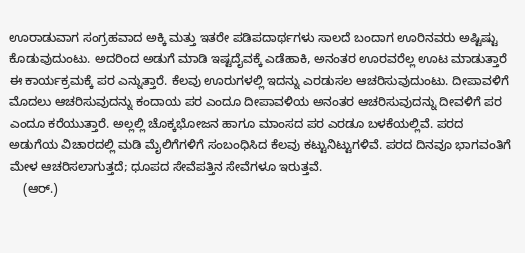ಊರಾಡುವಾಗ ಸಂಗ್ರಹವಾದ ಅಕ್ಕಿ ಮತ್ತು ಇತರೇ ಪಡಿಪದಾರ್ಥಗಳು ಸಾಲದೆ ಬಂದಾಗ ಊರಿನವರು ಅಷ್ಟಿಷ್ಟು ಕೊಡುವುದುಂಟು. ಅದರಿಂದ ಅಡುಗೆ ಮಾಡಿ ಇಷ್ಟದೈವಕ್ಕೆ ಎಡೆಹಾಕಿ, ಅನಂತರ ಊರವರೆಲ್ಲ ಊಟ ಮಾಡುತ್ತಾರೆ ಈ ಕಾರ್ಯಕ್ರಮಕ್ಕೆ ಪರ ಎನ್ನುತ್ತಾರೆ. ಕೆಲವು ಊರುಗಳಲ್ಲಿ ಇದನ್ನು ಎರಡುಸಲ ಆಚರಿಸುವುದುಂಟು. ದೀಪಾವಳಿಗೆ ಮೊದಲು ಆಚರಿಸುವುದನ್ನು ಕಂದಾಯ ಪರ ಎಂದೂ ದೀಪಾವಳಿಯ ಅನಂತರ ಆಚರಿಸುವುದನ್ನು ದೀವಳಿಗೆ ಪರ ಎಂದೂ ಕರೆಯುತ್ತಾರೆ. ಅಲ್ಲಲ್ಲಿ ಚೊಕ್ಕಭೋಜನ ಹಾಗೂ ಮಾಂಸದ ಪರ ಎರಡೂ ಬಳಕೆಯಲ್ಲಿವೆ. ಪರದ ಅಡುಗೆಯ ವಿಚಾರದಲ್ಲಿ ಮಡಿ ಮೈಲಿಗೆಗಳಿಗೆ ಸಂಬಂಧಿಸಿದ ಕೆಲವು ಕಟ್ಟುನಿಟ್ಟುಗಳಿವೆ. ಪರದ ದಿನವೂ ಭಾಗವಂತಿಗೆ ಮೇಳ ಆಚರಿಸಲಾಗುತ್ತದೆ; ಧೂಪದ ಸೇವೆಪತ್ತಿನ ಸೇವೆಗಳೂ ಇರುತ್ತವೆ.
    (ಆರ್.)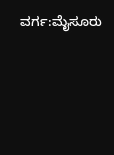ವರ್ಗ:ಮೈಸೂರು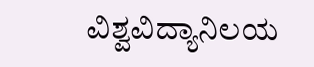ವಿಶ್ವವಿದ್ಯಾನಿಲಯ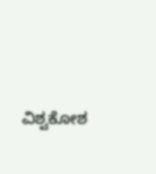ವಿಶ್ವಕೋಶ